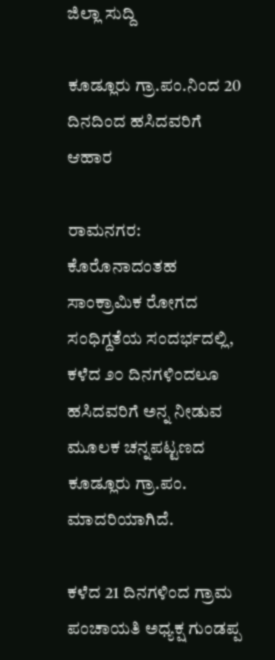ಜಿಲ್ಲಾ ಸುದ್ದಿ

ಕೂಡ್ಲೂರು‌ ಗ್ರಾ.ಪಂ.ನಿಂದ 20 ದಿನದಿಂದ ಹಸಿದವರಿಗೆ ಆಹಾರ

ರಾಮನಗರ: ಕೊರೊನಾದಂತಹ ಸಾಂಕ್ರಾಮಿಕ ರೋಗದ ಸಂಧಿಗ್ದತೆಯ ಸಂದರ್ಭದಲ್ಲಿ, ಕಳೆದ ೨೦ ದಿನಗಳಿಂದಲೂ ಹಸಿದವರಿಗೆ ಅನ್ನ ನೀಡುವ ಮೂಲಕ ಚನ್ನಪಟ್ಟಣದ ಕೂಡ್ಲೂರು ಗ್ರಾ.ಪಂ. ಮಾದರಿಯಾಗಿದೆ.

ಕಳೆದ‌ 21 ದಿನಗಳಿಂದ ಗ್ರಾಮ ಪಂಚಾಯತಿ ಅಧ್ಯಕ್ಷ ಗುಂಡಪ್ಪ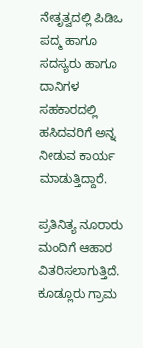ನೇತೃತ್ವದಲ್ಲಿ ಪಿಡಿಒ ಪದ್ಮ ಹಾಗೂ ಸದಸ್ಯರು ಹಾಗೂ ದಾನಿಗಳ ಸಹಕಾರದಲ್ಲಿ ಹಸಿದವರಿಗೆ ಅನ್ನ ನೀಡುವ ಕಾರ್ಯ ಮಾಡುತ್ತಿದ್ದಾರೆ.

ಪ್ರತಿನಿತ್ಯ ನೂರಾರು ಮಂದಿಗೆ ಆಹಾರ ವಿತರಿಸಲಾಗುತ್ತಿದೆ. ಕೂಡ್ಲೂರು ಗ್ರಾಮ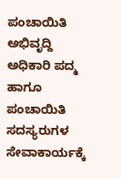ಪಂಚಾಯಿತಿ ಅಭಿವೃದ್ದಿ ಅಧಿಕಾರಿ ಪದ್ಮ ಹಾಗೂ ಪಂಚಾಯಿತಿ ಸದಸ್ಯರುಗಳ ಸೇವಾಕಾರ್ಯಕ್ಕೆ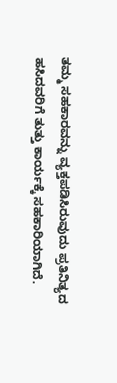ತಮ್ಮ ಸಹಕಾರವನ್ನು ವ್ಯಕ್ತಪಡಿಸಿರುವುದು ಪ್ರತಿನಿತ್ಯದ ಹಸಿದವರಿಗೆ ತುತ್ತು ಕಾರ್ಯಕ್ಕೆ ಸಹಕಾರಿಯಾಗಿದೆ.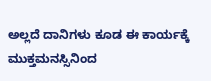ಅಲ್ಲದೆ ದಾನಿಗಳು ಕೂಡ ಈ ಕಾರ್ಯಕ್ಕೆ ಮುಕ್ತಮನಸ್ಸಿನಿಂದ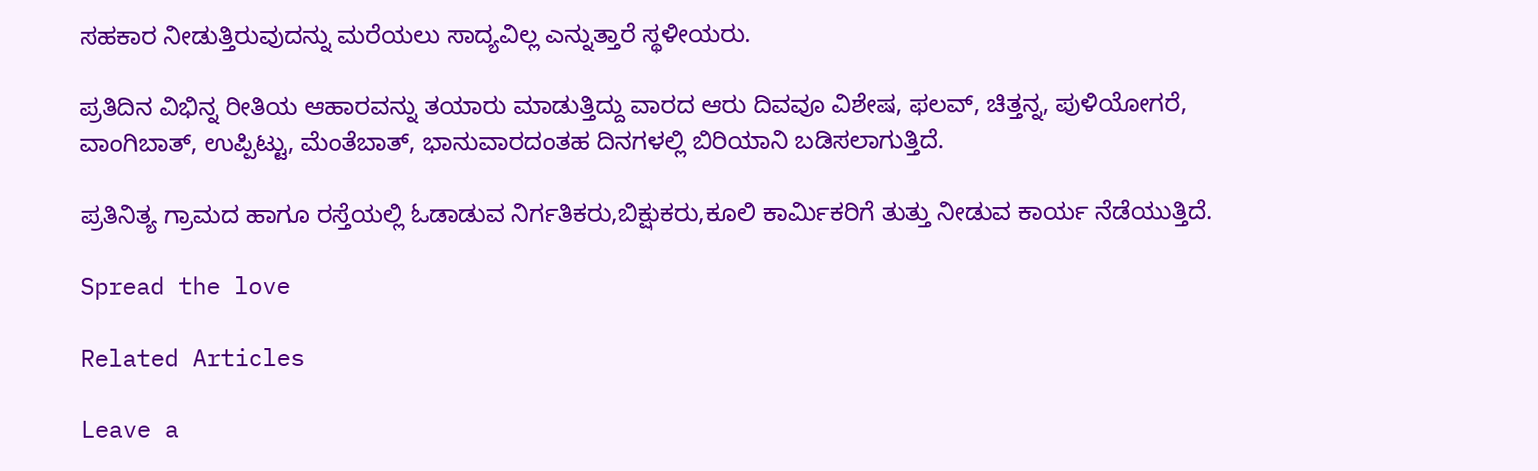ಸಹಕಾರ ನೀಡುತ್ತಿರುವುದನ್ನು ಮರೆಯಲು ಸಾದ್ಯವಿಲ್ಲ ಎನ್ನುತ್ತಾರೆ ಸ್ಥಳೀಯರು.

ಪ್ರತಿದಿನ ವಿಭಿನ್ನ ರೀತಿಯ ಆಹಾರವನ್ನು ತಯಾರು ಮಾಡುತ್ತಿದ್ದು ವಾರದ ಆರು ದಿವವೂ ವಿಶೇಷ, ಫಲವ್, ಚಿತ್ತನ್ನ, ಪುಳಿಯೋಗರೆ, ವಾಂಗಿಬಾತ್, ಉಪ್ಪಿಟ್ಟು, ಮೆಂತೆಬಾತ್, ಭಾನುವಾರದಂತಹ ದಿನಗಳಲ್ಲಿ ಬಿರಿಯಾನಿ ಬಡಿಸಲಾಗುತ್ತಿದೆ.

ಪ್ರತಿನಿತ್ಯ ಗ್ರಾಮದ ಹಾಗೂ ರಸ್ತೆಯಲ್ಲಿ ಓಡಾಡುವ ನಿರ್ಗತಿಕರು,ಬಿಕ್ಷುಕರು,ಕೂಲಿ‌ ಕಾರ್ಮಿಕರಿಗೆ ತುತ್ತು ನೀಡುವ ಕಾರ್ಯ ನೆಡೆಯುತ್ತಿದೆ.

Spread the love

Related Articles

Leave a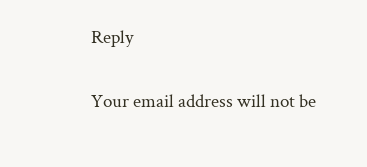Reply

Your email address will not be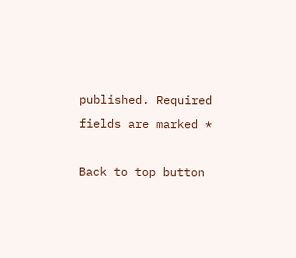published. Required fields are marked *

Back to top button